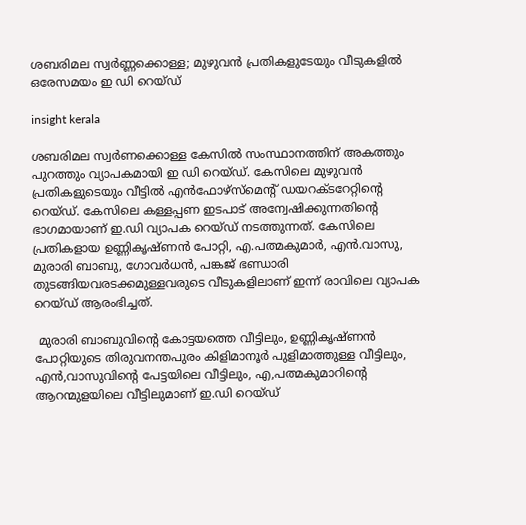ശബരിമല സ്വർണ്ണക്കൊള്ള; മുഴുവൻ പ്രതികളുടേയും വീടുകളിൽ ഒരേസമയം ഇ ഡി റെയ്ഡ്

insight kerala

ശബരിമല സ്വർണക്കൊള്ള കേസിൽ സംസ്ഥാനത്തിന് അകത്തും പുറത്തും വ്യാപകമായി ഇ ഡി റെയ്ഡ്. കേസിലെ മുഴുവൻ പ്രതികളുടെയും വീട്ടിൽ എൻഫോഴ്സ്മെന്റ് ഡയറക്ടറേറ്റിന്റെ റെയ്ഡ്. കേസിലെ കള്ളപ്പണ ഇടപാട് അന്വേഷിക്കുന്നതിന്‍റെ ഭാഗമായാണ് ഇ.ഡി വ്യാപക റെയ്ഡ് നടത്തുന്നത്. കേസിലെ പ്രതികളായ ഉണ്ണികൃഷ്ണൻ പോറ്റി, എ.പത്മകുമാര്‍, എൻ.വാസു, മുരാരി ബാബു, ഗോവര്‍ധൻ, പങ്കജ് ഭണ്ഡാരി തുടങ്ങിയവരടക്കമുള്ളവരുടെ വീടുകളിലാണ് ഇന്ന് രാവിലെ വ്യാപക റെയ്ഡ് ആരംഭിച്ചത്.

 മുരാരി ബാബുവിന്‍റെ കോട്ടയത്തെ വീട്ടിലും, ഉണ്ണികൃഷ്ണൻ പോറ്റിയുടെ തിരുവനന്തപുരം കിളിമാനൂര്‍ പുളിമാത്തുള്ള വീട്ടിലും, എൻ,വാസുവിന്‍റെ പേട്ടയിലെ വീട്ടിലും, എ,പത്മകുമാറിന്‍റെ ആറന്മുളയിലെ വീട്ടിലുമാണ് ഇ.ഡി റെയ്ഡ്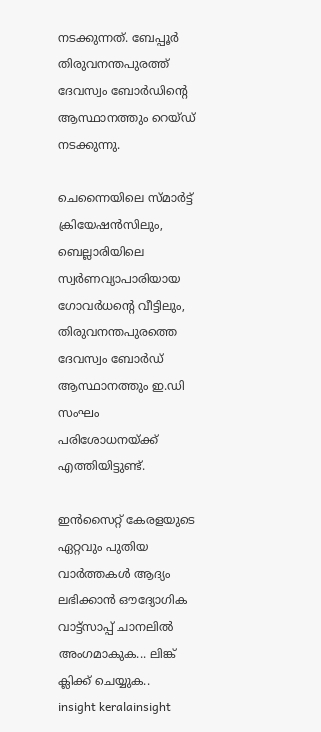നടക്കുന്നത്. ബേപ്പൂർ തിരുവനന്തപുരത്ത് ദേവസ്വം ബോർഡിൻ്റെ ആസ്ഥാനത്തും റെയ്ഡ് നടക്കുന്നു.

ചെന്നൈയിലെ സ്മാര്‍ട്ട് ക്രിയേഷൻസിലും, ബെല്ലാരിയിലെ സ്വര്‍ണവ്യാപാരിയായ ഗോവര്‍ധന്‍റെ വീട്ടിലും, തിരുവനന്തപുരത്തെ ദേവസ്വം ബോര്‍ഡ് ആസ്ഥാനത്തും ഇ.ഡി സംഘം പരിശോധനയ്ക്ക് എത്തിയിട്ടുണ്ട്.

ഇൻസൈറ്റ് കേരളയുടെ ഏറ്റവും പുതിയ വാർത്തകൾ ആദ്യം ലഭിക്കാൻ ഔദ്യോഗിക വാട്ട്‌സാപ്പ് ചാനലിൽ അംഗമാകുക... ലിങ്ക് ക്ലിക്ക് ചെയ്യുക..
insight keralainsight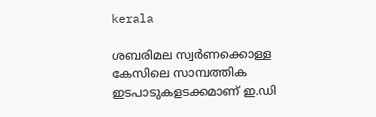kerala

ശബരിമല സ്വര്‍ണക്കൊള്ള കേസിലെ സാമ്പത്തിക ഇടപാടുകളടക്കമാണ് ഇ.ഡി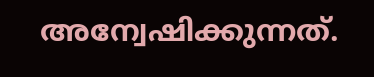അന്വേഷിക്കുന്നത്.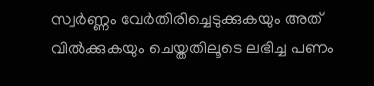സ്വർണ്ണം വേർതിരിച്ചെടുക്കുകയും അത് വിൽക്കുകയും ചെയ്തതിലൂടെ ലഭിച്ച പണം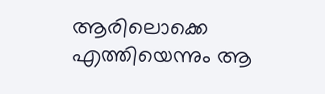ആരിലൊക്കെ എത്തിയെന്നും ആ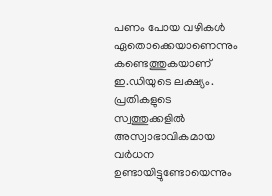പണം പോയ വഴികൾ ഏതൊക്കെയാണെന്നും കണ്ടെത്തുകയാണ് ഇ.ഡിയുടെ ലക്ഷ്യം. പ്രതികളുടെ സ്വത്തുക്കളിൽ അസ്വാഭാവികമായ വർധന ഉണ്ടായിട്ടുണ്ടോയെന്നും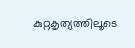കുറ്റകൃത്യത്തിലൂടെ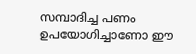സമ്പാദിച്ച പണം ഉപയോഗിച്ചാണോ ഈ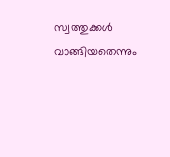സ്വത്തുക്കൾ  വാങ്ങിയതെന്നും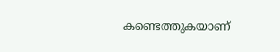കണ്ടെത്തുകയാണ്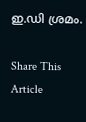ഇ.ഡി ശ്രമം.

Share This Article